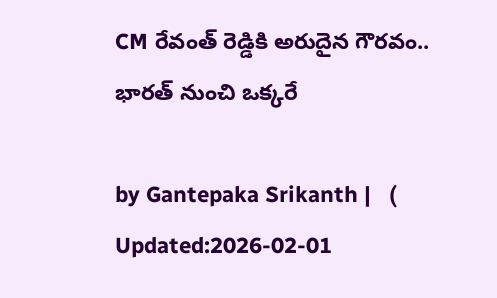CM రేవంత్‌ రెడ్డికి అరుదైన గౌరవం.. భారత్ నుంచి ఒక్కరే

by Gantepaka Srikanth |   (  Updated:2026-02-01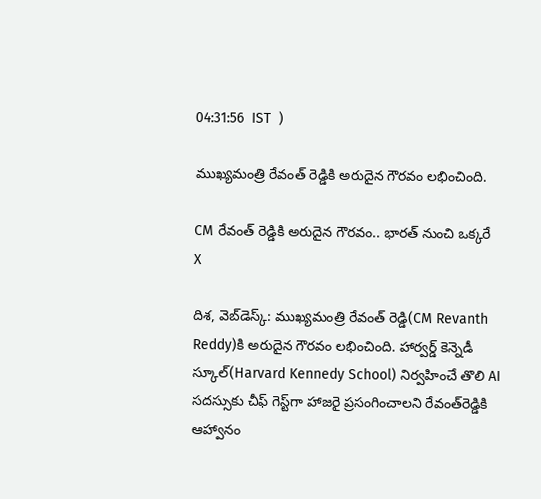04:31:56  IST  )

ముఖ్యమంత్రి రేవంత్ రెడ్డికి అరుదైన గౌరవం లభించింది.

CM రేవంత్‌ రెడ్డికి అరుదైన గౌరవం.. భారత్ నుంచి ఒక్కరే
X

దిశ, వెబ్‌డెస్క్: ముఖ్యమంత్రి రేవంత్ రెడ్డి(CM Revanth Reddy)కి అరుదైన గౌరవం లభించింది. హార్వర్డ్‌ కెన్నెడీ స్కూల్‌(Harvard Kennedy School) నిర్వహించే తొలి AI సదస్సుకు చీఫ్ గెస్ట్‌గా హాజరై ప్రసంగించాలని రేవంత్‌రెడ్డికి ఆహ్వానం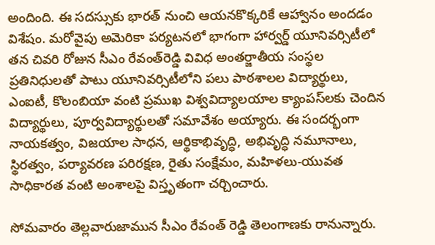అందింది. ఈ సదస్సుకు భారత్ నుంచి ఆయనకొక్కరికే ఆహ్వానం అందడం విశేషం. మరోవైపు అమెరికా పర్యటనలో భాగంగా హార్వర్డ్‌ యూనివర్సిటీలో తన చివరి రోజున సీఎం రేవంత్‌రెడ్డి వివిధ అంతర్జాతీయ సంస్థల ప్రతినిధులతో పాటు యూనివర్సిటీలోని పలు పాఠశాలల విద్యార్థులు, ఎంఐటీ, కొలంబియా వంటి ప్రముఖ విశ్వవిద్యాలయాల క్యాంపస్‌లకు చెందిన విద్యార్థులు, పూర్వవిద్యార్థులతో సమావేశం అయ్యారు. ఈ సందర్భంగా నాయకత్వం, విజయాల సాధన, ఆర్థికాభివృద్ధి, అభివృద్ధి నమూనాలు, స్థిరత్వం, పర్యావరణ పరిరక్షణ, రైతు సంక్షేమం, మహిళలు-యువత సాధికారత వంటి అంశాలపై విస్తృతంగా చర్చించారు.

సోమవారం తెల్లవారుజామున సీఎం రేవంత్ రెడ్డి తెలంగాణకు రానున్నారు.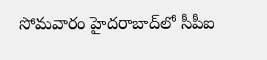సోమవారం హైదరాబాద్‌లో సీపీఐ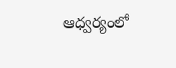ఆధ్వర్యంలో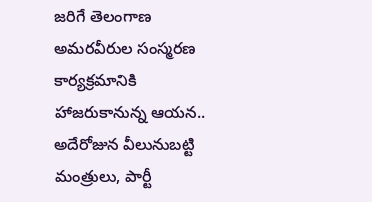జరిగే తెలంగాణ అమరవీరుల సంస్మరణ కార్యక్రమానికి హాజరుకానున్న ఆయన.. అదేరోజున వీలునుబట్టి మంత్రులు, పార్టీ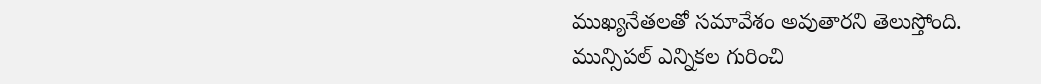ముఖ్యనేతలతో సమావేశం అవుతారని తెలుస్తోంది. మున్సిపల్ ఎన్నికల గురించి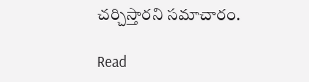చర్చిస్తారని సమాచారం.

Read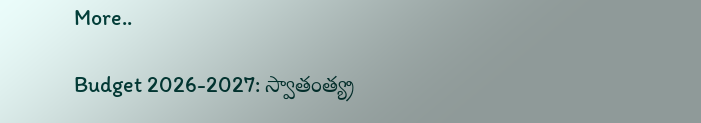More..

Budget 2026-2027: స్వాతంత్య్ర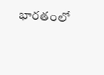భారతంలో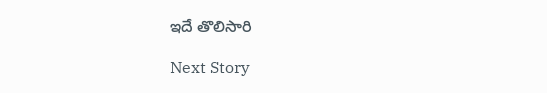ఇదే తొలిసారి

Next Story